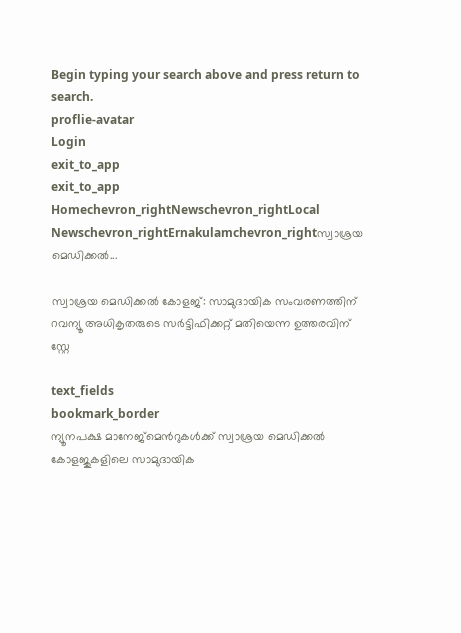Begin typing your search above and press return to search.
proflie-avatar
Login
exit_to_app
exit_to_app
Homechevron_rightNewschevron_rightLocal Newschevron_rightErnakulamchevron_rightസ്വാശ്രയ മെഡിക്കൽ...

സ്വാശ്രയ മെഡിക്കൽ കോളജ്: സാമുദായിക സംവരണത്തിന് റവന്യൂ അധികൃതരുടെ സർട്ടിഫിക്കറ്റ് മതിയെന്ന ഉത്തരവിന് സ്റ്റേ

text_fields
bookmark_border
ന്യൂനപക്ഷ മാനേജ്‌മെൻറുകള്‍ക്ക് സ്വാശ്രയ മെഡിക്കല്‍ കോളജുകളിലെ സാമുദായിക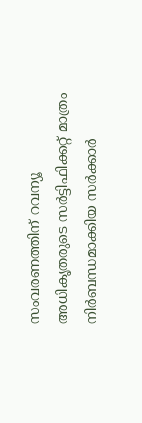സംവരണത്തിന് റവന്യൂ അധികൃതരുടെ സർട്ടിഫിക്കറ്റ് മാത്രം നിർബന്ധമാക്കിയ സർക്കാർ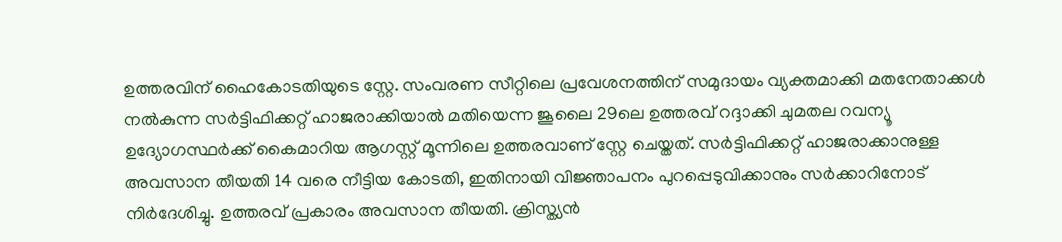ഉത്തരവിന് ഹൈകോടതിയുടെ സ്റ്റേ. സംവരണ സീറ്റിലെ പ്രവേശനത്തിന് സമുദായം വ്യക്തമാക്കി മതനേതാക്കൾ നൽകുന്ന സർട്ടിഫിക്കറ്റ് ഹാജരാക്കിയാൽ മതിയെന്ന ജൂലൈ 29ലെ ഉത്തരവ് റദ്ദാക്കി ചുമതല റവന്യൂ ഉദ്യോഗസ്ഥർക്ക് കൈമാറിയ ആഗസ്റ്റ് മൂന്നിലെ ഉത്തരവാണ് സ്റ്റേ ചെയ്തത്. സർട്ടിഫിക്കറ്റ് ഹാജരാക്കാനുള്ള അവസാന തീയതി 14 വരെ നീട്ടിയ കോടതി, ഇതിനായി വിജ്ഞാപനം പുറപ്പെടുവിക്കാനും സർക്കാറിനോട് നിർദേശിച്ചു. ഉത്തരവ് പ്രകാരം അവസാന തീയതി. ക്രിസ്ത്യൻ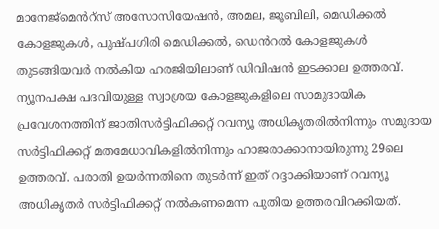മാനേജ്മെൻറ്സ് അസോസിയേഷൻ, അമല, ജൂബിലി, മെഡിക്കൽ കോളജുകൾ, പുഷ്പഗിരി മെഡിക്കൽ, ഡെൻറൽ കോളജുകൾ തുടങ്ങിയവർ നൽകിയ ഹരജിയിലാണ് ഡിവിഷൻ ഇടക്കാല ഉത്തരവ്. ന്യൂനപക്ഷ പദവിയുള്ള സ്വാശ്രയ കോളജുകളിലെ സാമുദായിക പ്രവേശനത്തിന് ജാതിസർട്ടിഫിക്കറ്റ് റവന്യൂ അധികൃതരിൽനിന്നും സമുദായ സർട്ടിഫിക്കറ്റ് മതമേധാവികളിൽനിന്നും ഹാജരാക്കാനായിരുന്നു 29ലെ ഉത്തരവ്. പരാതി ഉയർന്നതിനെ തുടർന്ന് ഇത് റദ്ദാക്കിയാണ് റവന്യൂ അധികൃതർ സർട്ടിഫിക്കറ്റ് നൽകണമെന്ന പുതിയ ഉത്തരവിറക്കിയത്.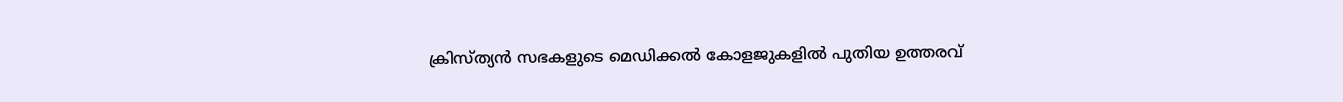ക്രിസ്ത്യൻ സഭകളുടെ മെഡിക്കൽ കോളജുകളിൽ പുതിയ ഉത്തരവ്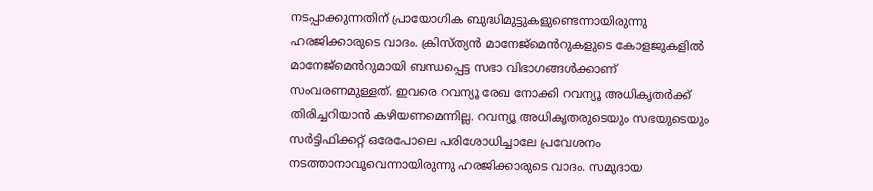നടപ്പാക്കുന്നതിന് പ്രായോഗിക ബുദ്ധിമുട്ടുകളുണ്ടെന്നായിരുന്നു ഹരജിക്കാരുടെ വാദം. ക്രിസ്ത്യൻ മാനേജ്മെൻറുകളുടെ കോളജുകളിൽ മാനേജ്മെൻറുമായി ബന്ധപ്പെട്ട സഭാ വിഭാഗങ്ങൾക്കാണ് സംവരണമുള്ളത്. ഇവരെ റവന്യൂ രേഖ നോക്കി റവന്യൂ അധികൃതർക്ക് തിരിച്ചറിയാൻ കഴിയണമെന്നില്ല. റവന്യൂ അധികൃതരുടെയും സഭയുടെയും സർട്ടിഫിക്കറ്റ് ഒരേപോലെ പരിശോധിച്ചാലേ പ്രവേശനം നടത്താനാവൂവെന്നായിരുന്നു ഹരജിക്കാരുടെ വാദം. സമുദായ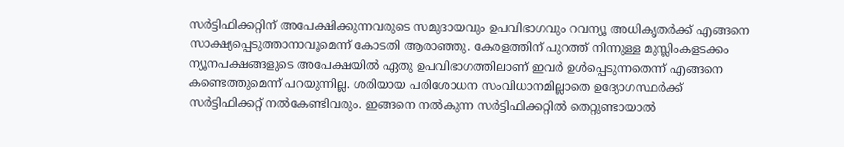സർട്ടിഫിക്കറ്റിന് അപേക്ഷിക്കുന്നവരുടെ സമുദായവും ഉപവിഭാഗവും റവന്യൂ അധികൃതർക്ക് എങ്ങനെ സാക്ഷ്യപ്പെടുത്താനാവൂമെന്ന് കോടതി ആരാഞ്ഞു. കേരളത്തിന് പുറത്ത് നിന്നുള്ള മുസ്ലിംകളടക്കം ന്യൂനപക്ഷങ്ങളുടെ അപേക്ഷയിൽ ഏതു ഉപവിഭാഗത്തിലാണ് ഇവർ ഉൾപ്പെടുന്നതെന്ന് എങ്ങനെ കണ്ടെത്തുമെന്ന് പറയുന്നില്ല. ശരിയായ പരിശോധന സംവിധാനമില്ലാതെ ഉദ്യോഗസ്ഥർക്ക് സർട്ടിഫിക്കറ്റ് നൽകേണ്ടിവരും. ഇങ്ങനെ നൽകുന്ന സർട്ടിഫിക്കറ്റിൽ തെറ്റുണ്ടായാൽ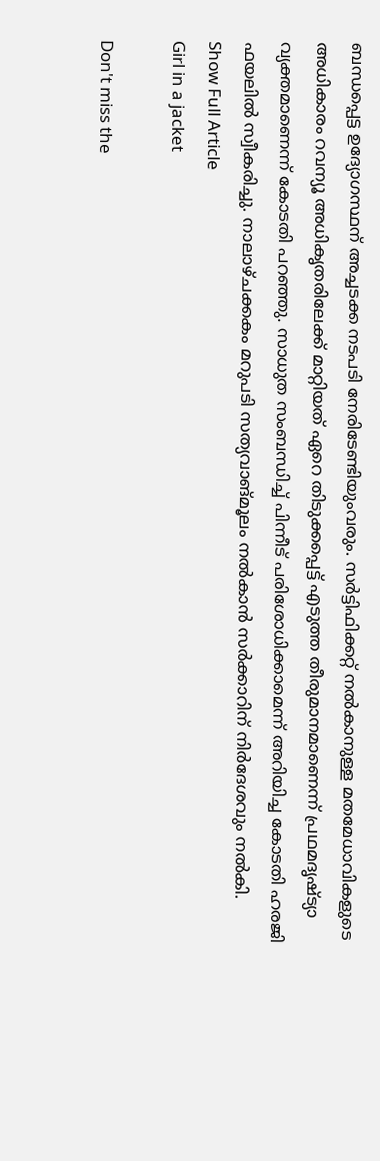ബന്ധപ്പെട്ട ഉദ്യോഗസ്ഥന് അച്ചടക്ക നടപടി നേരിടേണ്ടിയുംവരും. സർട്ടിഫിക്കറ്റ് നൽകാനുള്ള മതമേധാവികളുടെ അധികാരം റവന്യൂ അധികൃതരിലേക്ക് മാറ്റിയത് ഏറെ തിടുക്കപ്പെട്ട് എടുത്ത തീരുമാനമാണെന്ന് പ്രഥമദൃഷ്ട്യാ വ്യക്തമാണെന്ന് കോടതി പറഞ്ഞു. സാധുത സംബന്ധിച്ച് പിന്നീട് പരിശോധിക്കാമെന്ന് അറിയിച്ച കോടതി ഹരജി ഫയലിൽ സ്വീകരിച്ചു. നാലാഴ്ചക്കകം മറുപടി സത്യവാങ്മൂലം നൽകാൻ സർക്കാറിന് നിർദേശവും നൽകി.
Show Full Article
Girl in a jacket

Don't miss the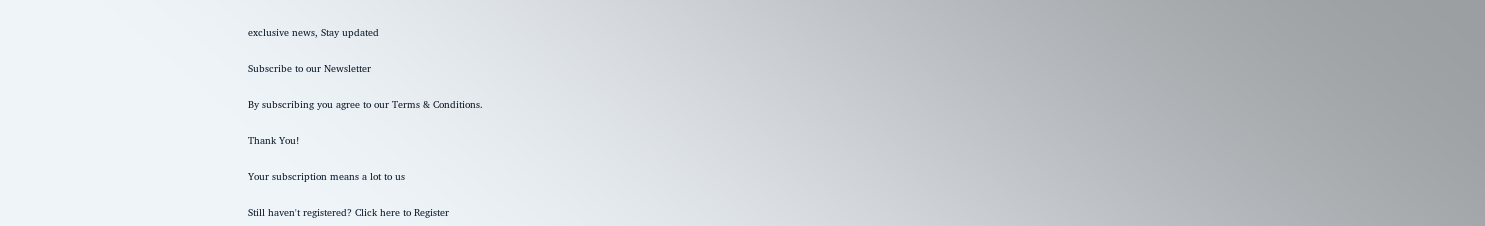exclusive news, Stay updated

Subscribe to our Newsletter

By subscribing you agree to our Terms & Conditions.

Thank You!

Your subscription means a lot to us

Still haven't registered? Click here to Register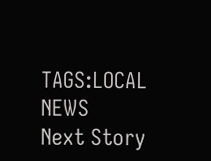TAGS:LOCAL NEWS
Next Story